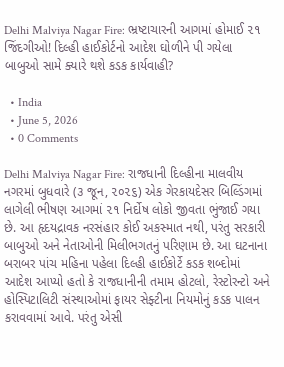Delhi Malviya Nagar Fire: ભ્રષ્ટાચારની આગમાં હોમાઈ ૨૧ જિંદગીઓ! દિલ્હી હાઈકોર્ટનો આદેશ ઘોળીને પી ગયેલા બાબુઓ સામે ક્યારે થશે કડક કાર્યવાહી?

  • India
  • June 5, 2026
  • 0 Comments

Delhi Malviya Nagar Fire: રાજધાની દિલ્હીના માલવીય નગરમાં બુધવારે (૩ જૂન, ૨૦૨૬) એક ગેરકાયદેસર બિલ્ડિંગમાં લાગેલી ભીષણ આગમાં ૨૧ નિર્દોષ લોકો જીવતા ભુંજાઈ ગયા છે. આ હૃદયદ્રાવક નરસંહાર કોઈ અકસ્માત નથી, પરંતુ સરકારી બાબુઓ અને નેતાઓની મિલીભગતનું પરિણામ છે. આ ઘટનાના બરાબર પાંચ મહિના પહેલા દિલ્હી હાઈકોર્ટે કડક શબ્દોમાં આદેશ આપ્યો હતો કે રાજધાનીની તમામ હોટલો, રેસ્ટોરન્ટો અને હોસ્પિટાલિટી સંસ્થાઓમાં ફાયર સેફ્ટીના નિયમોનું કડક પાલન કરાવવામાં આવે. પરંતુ એસી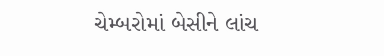ચેમ્બરોમાં બેસીને લાંચ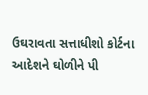ઉઘરાવતા સત્તાધીશો કોર્ટના આદેશને ઘોળીને પી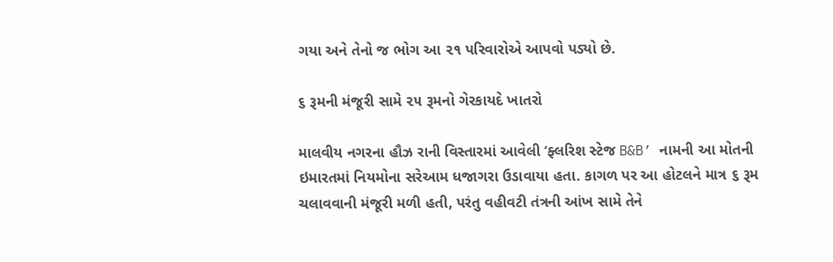ગયા અને તેનો જ ભોગ આ ૨૧ પરિવારોએ આપવો પડ્યો છે.

૬ રૂમની મંજૂરી સામે ૨૫ રૂમનો ગેરકાયદે ખાતરો

માલવીય નગરના હૌઝ રાની વિસ્તારમાં આવેલી ‘ફ્લરિશ સ્ટેજ B&B’ નામની આ મોતની ઇમારતમાં નિયમોના સરેઆમ ધજાગરા ઉડાવાયા હતા. કાગળ પર આ હોટલને માત્ર ૬ રૂમ ચલાવવાની મંજૂરી મળી હતી, પરંતુ વહીવટી તંત્રની આંખ સામે તેને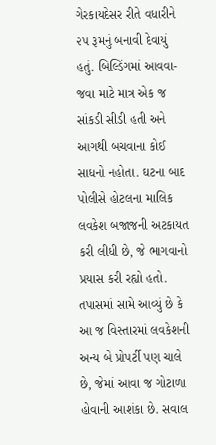ગેરકાયદેસર રીતે વધારીને ૨૫ રૂમનું બનાવી દેવાયું હતું. બિલ્ડિંગમાં આવવા-જવા માટે માત્ર એક જ સાંકડી સીડી હતી અને આગથી બચવાના કોઈ સાધનો નહોતા. ઘટના બાદ પોલીસે હોટલના માલિક લવકેશ બજાજની અટકાયત કરી લીધી છે, જે ભાગવાનો પ્રયાસ કરી રહ્યો હતો. તપાસમાં સામે આવ્યું છે કે આ જ વિસ્તારમાં લવકેશની અન્ય બે પ્રોપર્ટી પણ ચાલે છે, જેમાં આવા જ ગોટાળા હોવાની આશંકા છે. સવાલ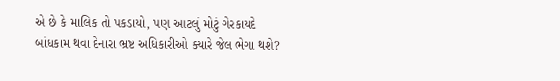એ છે કે માલિક તો પકડાયો, પણ આટલું મોટું ગેરકાયદે બાંધકામ થવા દેનારા ભ્રષ્ટ અધિકારીઓ ક્યારે જેલ ભેગા થશે?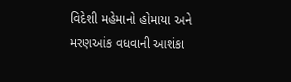વિદેશી મહેમાનો હોમાયા અને મરણઆંક વધવાની આશંકા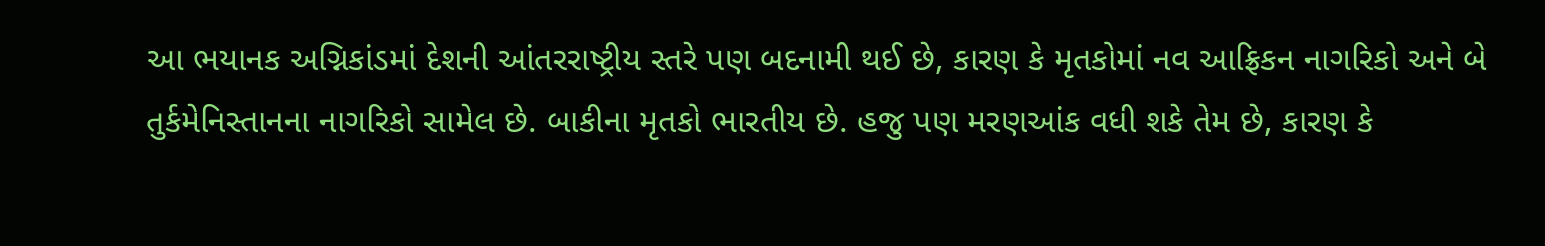આ ભયાનક અગ્નિકાંડમાં દેશની આંતરરાષ્ટ્રીય સ્તરે પણ બદનામી થઈ છે, કારણ કે મૃતકોમાં નવ આફ્રિકન નાગરિકો અને બે તુર્કમેનિસ્તાનના નાગરિકો સામેલ છે. બાકીના મૃતકો ભારતીય છે. હજુ પણ મરણઆંક વધી શકે તેમ છે, કારણ કે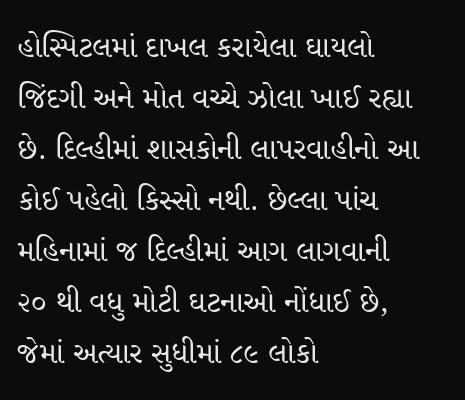હોસ્પિટલમાં દાખલ કરાયેલા ઘાયલો જિંદગી અને મોત વચ્ચે ઝોલા ખાઈ રહ્યા છે. દિલ્હીમાં શાસકોની લાપરવાહીનો આ કોઈ પહેલો કિસ્સો નથી. છેલ્લા પાંચ મહિનામાં જ દિલ્હીમાં આગ લાગવાની ૨૦ થી વધુ મોટી ઘટનાઓ નોંધાઈ છે, જેમાં અત્યાર સુધીમાં ૮૯ લોકો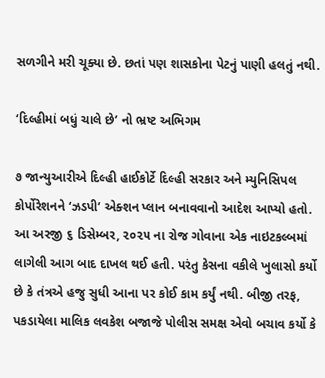સળગીને મરી ચૂક્યા છે. છતાં પણ શાસકોના પેટનું પાણી હલતું નથી.

‘દિલ્હીમાં બધું ચાલે છે’ નો ભ્રષ્ટ અભિગમ

૭ જાન્યુઆરીએ દિલ્હી હાઈકોર્ટે દિલ્હી સરકાર અને મ્યુનિસિપલ કોર્પોરેશનને ‘ઝડપી’ એક્શન પ્લાન બનાવવાનો આદેશ આપ્યો હતો. આ અરજી ૬ ડિસેમ્બર, ૨૦૨૫ ના રોજ ગોવાના એક નાઇટકલ્બમાં લાગેલી આગ બાદ દાખલ થઈ હતી. પરંતુ કેસના વકીલે ખુલાસો કર્યો છે કે તંત્રએ હજુ સુધી આના પર કોઈ કામ કર્યું નથી. બીજી તરફ, પકડાયેલા માલિક લવકેશ બજાજે પોલીસ સમક્ષ એવો બચાવ કર્યો કે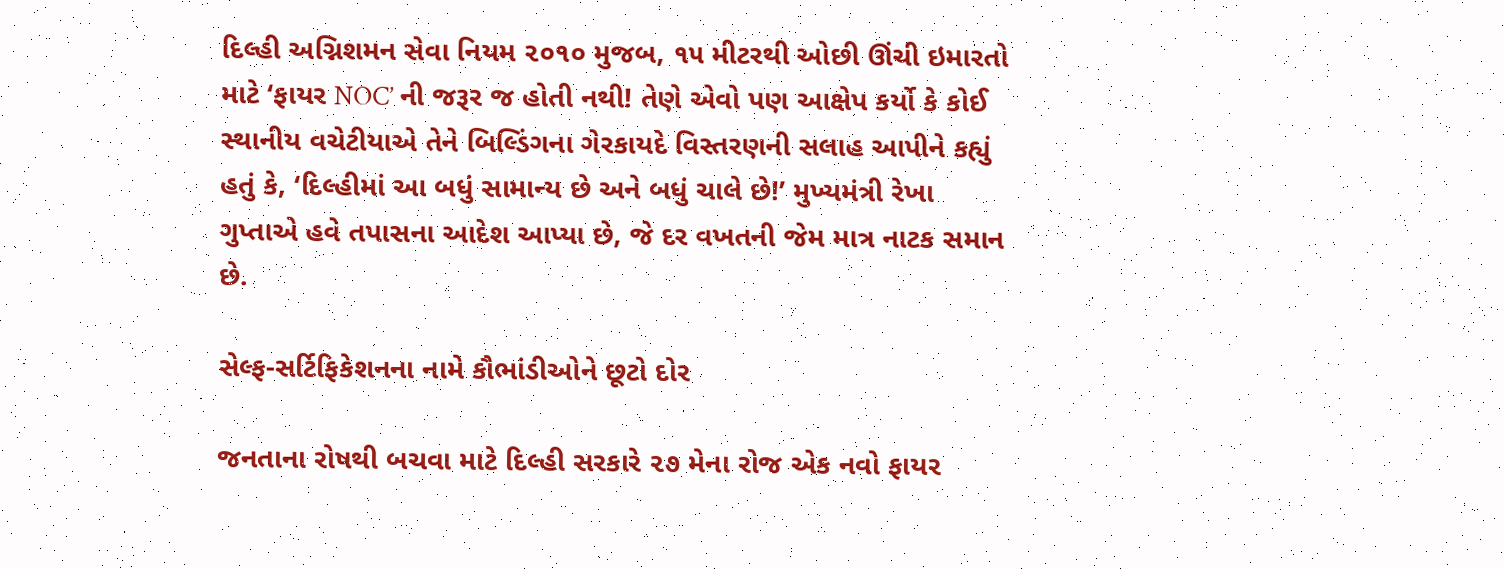દિલ્હી અગ્નિશમન સેવા નિયમ ૨૦૧૦ મુજબ, ૧૫ મીટરથી ઓછી ઊંચી ઇમારતો માટે ‘ફાયર NOC’ ની જરૂર જ હોતી નથી! તેણે એવો પણ આક્ષેપ કર્યો કે કોઈ સ્થાનીય વચેટીયાએ તેને બિલ્ડિંગના ગેરકાયદે વિસ્તરણની સલાહ આપીને કહ્યું હતું કે, ‘દિલ્હીમાં આ બધું સામાન્ય છે અને બધું ચાલે છે!’ મુખ્યમંત્રી રેખા ગુપ્તાએ હવે તપાસના આદેશ આપ્યા છે, જે દર વખતની જેમ માત્ર નાટક સમાન છે.

સેલ્ફ-સર્ટિફિકેશનના નામે કૌભાંડીઓને છૂટો દોર

જનતાના રોષથી બચવા માટે દિલ્હી સરકારે ૨૭ મેના રોજ એક નવો ફાયર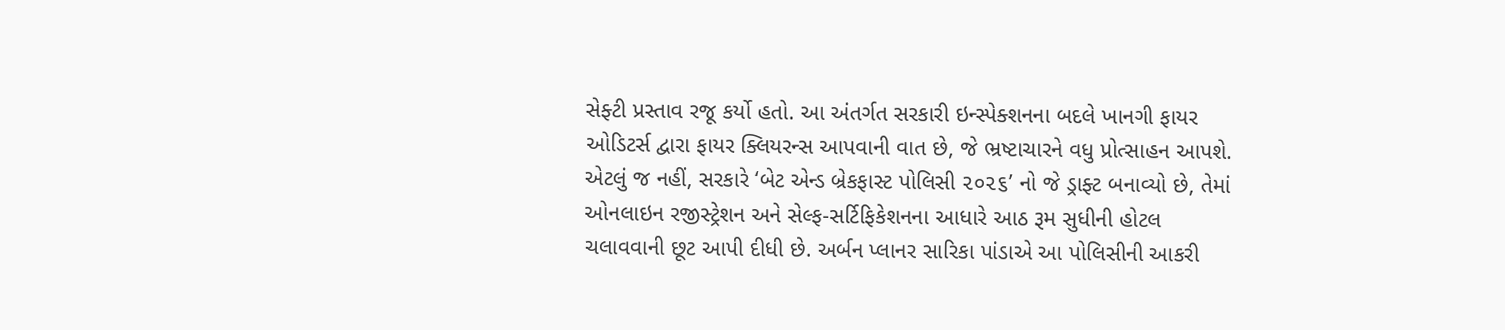સેફ્ટી પ્રસ્તાવ રજૂ કર્યો હતો. આ અંતર્ગત સરકારી ઇન્સ્પેક્શનના બદલે ખાનગી ફાયર ઓડિટર્સ દ્વારા ફાયર ક્લિયરન્સ આપવાની વાત છે, જે ભ્રષ્ટાચારને વધુ પ્રોત્સાહન આપશે. એટલું જ નહીં, સરકારે ‘બેટ એન્ડ બ્રેકફાસ્ટ પોલિસી ૨૦૨૬’ નો જે ડ્રાફ્ટ બનાવ્યો છે, તેમાં ઓનલાઇન રજીસ્ટ્રેશન અને સેલ્ફ-સર્ટિફિકેશનના આધારે આઠ રૂમ સુધીની હોટલ ચલાવવાની છૂટ આપી દીધી છે. અર્બન પ્લાનર સારિકા પાંડાએ આ પોલિસીની આકરી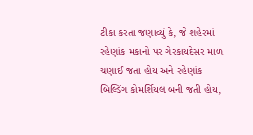ટીકા કરતા જણાવ્યું કે, જે શહેરમાં રહેણાંક મકાનો પર ગેરકાયદેસર માળ ચણાઈ જતા હોય અને રહેણાંક બિલ્ડિંગ કોમર્શિયલ બની જતી હોય,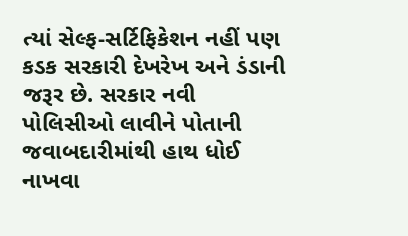ત્યાં સેલ્ફ-સર્ટિફિકેશન નહીં પણ કડક સરકારી દેખરેખ અને ડંડાની જરૂર છે. સરકાર નવી પોલિસીઓ લાવીને પોતાની જવાબદારીમાંથી હાથ ધોઈ નાખવા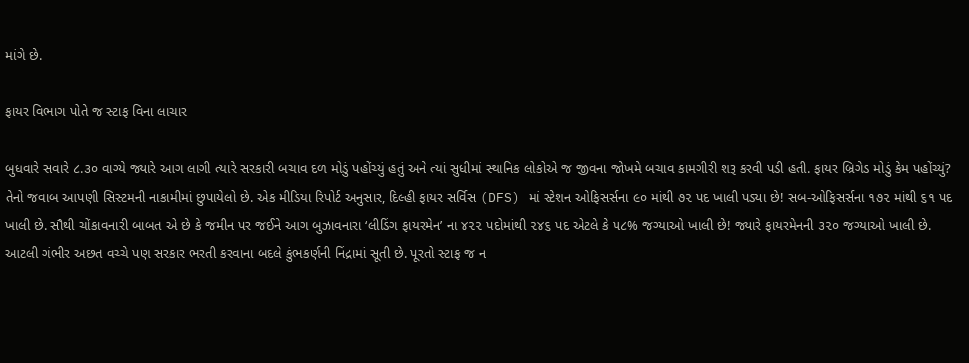માંગે છે.

ફાયર વિભાગ પોતે જ સ્ટાફ વિના લાચાર

બુધવારે સવારે ૮.૩૦ વાગ્યે જ્યારે આગ લાગી ત્યારે સરકારી બચાવ દળ મોડું પહોંચ્યું હતું અને ત્યાં સુધીમાં સ્થાનિક લોકોએ જ જીવના જોખમે બચાવ કામગીરી શરૂ કરવી પડી હતી. ફાયર બ્રિગેડ મોડું કેમ પહોંચ્યું? તેનો જવાબ આપણી સિસ્ટમની નાકામીમાં છુપાયેલો છે. એક મીડિયા રિપોર્ટ અનુસાર, દિલ્હી ફાયર સર્વિસ (DFS) માં સ્ટેશન ઓફિસર્સના ૯૦ માંથી ૭૨ પદ ખાલી પડ્યા છે! સબ-ઓફિસર્સના ૧૭૨ માંથી ૬૧ પદ ખાલી છે. સૌથી ચોંકાવનારી બાબત એ છે કે જમીન પર જઈને આગ બુઝાવનારા ‘લીડિંગ ફાયરમેન’ ના ૪૨૨ પદોમાંથી ૨૪૬ પદ એટલે કે ૫૮% જગ્યાઓ ખાલી છે! જ્યારે ફાયરમેનની ૩૨૦ જગ્યાઓ ખાલી છે. આટલી ગંભીર અછત વચ્ચે પણ સરકાર ભરતી કરવાના બદલે કુંભકર્ણની નિંદ્રામાં સૂતી છે. પૂરતો સ્ટાફ જ ન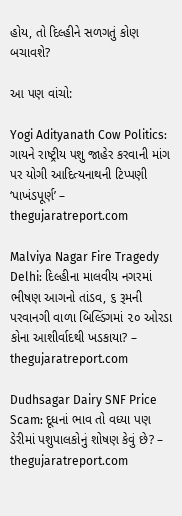હોય, તો દિલ્હીને સળગતું કોણ બચાવશે?

આ પણ વાંચો:

Yogi Adityanath Cow Politics: ગાયને રાષ્ટ્રીય પશુ જાહેર કરવાની માંગ પર યોગી આદિત્યનાથની ટિપ્પણી ‘પાખંડપૂર્ણ’ – thegujaratreport.com

Malviya Nagar Fire Tragedy Delhi: દિલ્હીના માલવીય નગરમાં ભીષણ આગનો તાંડવ, ૬ રૂમની પરવાનગી વાળા બિલ્ડિંગમાં ૨૦ ઓરડા કોના આશીર્વાદથી ખડકાયા? – thegujaratreport.com

Dudhsagar Dairy SNF Price Scam: દૂધનાં ભાવ તો વધ્યા પણ ડેરીમાં પશુપાલકોનું શોષણ કેવું છે? – thegujaratreport.com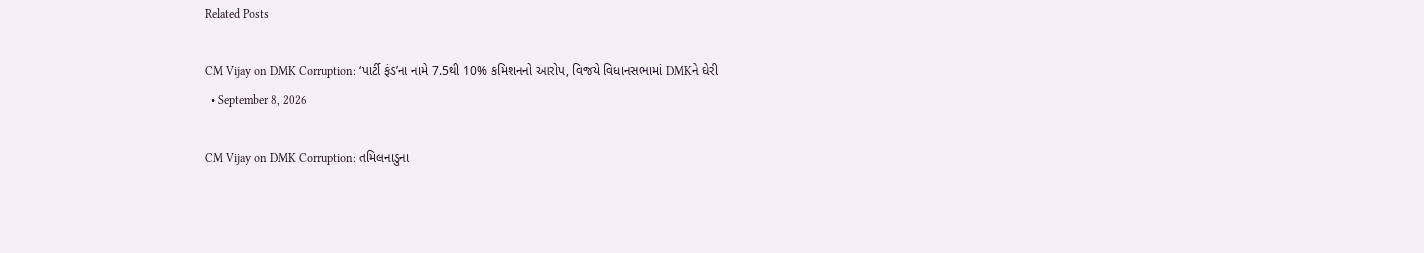Related Posts

CM Vijay on DMK Corruption: ‘પાર્ટી ફંડ’ના નામે 7.5થી 10% કમિશનનો આરોપ, વિજયે વિધાનસભામાં DMKને ઘેરી
  • September 8, 2026

CM Vijay on DMK Corruption: તમિલનાડુના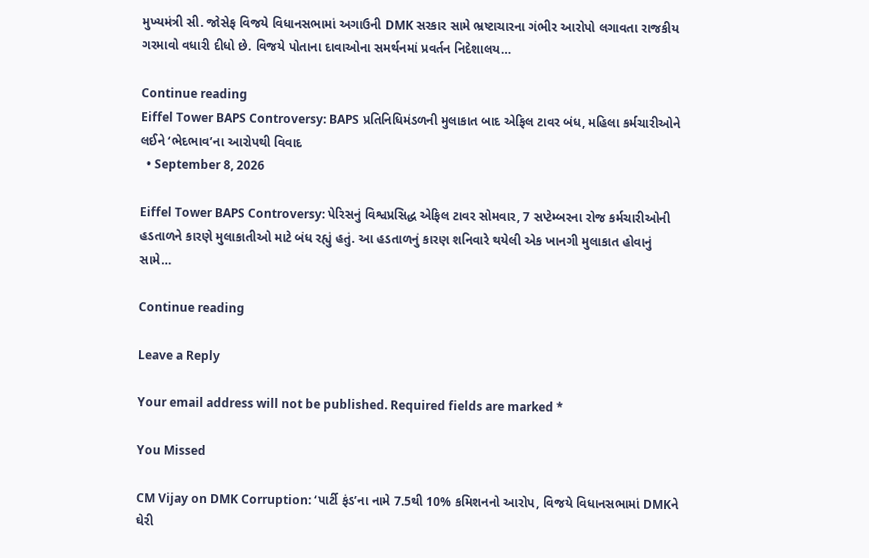મુખ્યમંત્રી સી. જોસેફ વિજયે વિધાનસભામાં અગાઉની DMK સરકાર સામે ભ્રષ્ટાચારના ગંભીર આરોપો લગાવતા રાજકીય ગરમાવો વધારી દીધો છે. વિજયે પોતાના દાવાઓના સમર્થનમાં પ્રવર્તન નિદેશાલય…

Continue reading
Eiffel Tower BAPS Controversy: BAPS પ્રતિનિધિમંડળની મુલાકાત બાદ એફિલ ટાવર બંધ, મહિલા કર્મચારીઓને લઈને ‘ભેદભાવ’ના આરોપથી વિવાદ
  • September 8, 2026

Eiffel Tower BAPS Controversy: પેરિસનું વિશ્વપ્રસિદ્ધ એફિલ ટાવર સોમવાર, 7 સપ્ટેમ્બરના રોજ કર્મચારીઓની હડતાળને કારણે મુલાકાતીઓ માટે બંધ રહ્યું હતું. આ હડતાળનું કારણ શનિવારે થયેલી એક ખાનગી મુલાકાત હોવાનું સામે…

Continue reading

Leave a Reply

Your email address will not be published. Required fields are marked *

You Missed

CM Vijay on DMK Corruption: ‘પાર્ટી ફંડ’ના નામે 7.5થી 10% કમિશનનો આરોપ, વિજયે વિધાનસભામાં DMKને ઘેરી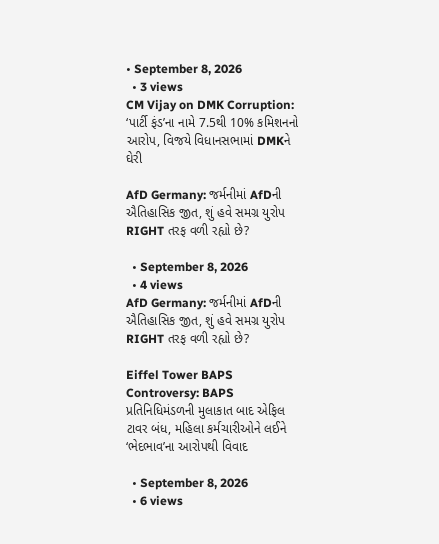• September 8, 2026
  • 3 views
CM Vijay on DMK Corruption: ‘પાર્ટી ફંડ’ના નામે 7.5થી 10% કમિશનનો આરોપ, વિજયે વિધાનસભામાં DMKને ઘેરી

AfD Germany: જર્મનીમાં AfDની ઐતિહાસિક જીત, શું હવે સમગ્ર યુરોપ RIGHT તરફ વળી રહ્યો છે?

  • September 8, 2026
  • 4 views
AfD Germany: જર્મનીમાં AfDની ઐતિહાસિક જીત, શું હવે સમગ્ર યુરોપ RIGHT તરફ વળી રહ્યો છે?

Eiffel Tower BAPS Controversy: BAPS પ્રતિનિધિમંડળની મુલાકાત બાદ એફિલ ટાવર બંધ, મહિલા કર્મચારીઓને લઈને ‘ભેદભાવ’ના આરોપથી વિવાદ

  • September 8, 2026
  • 6 views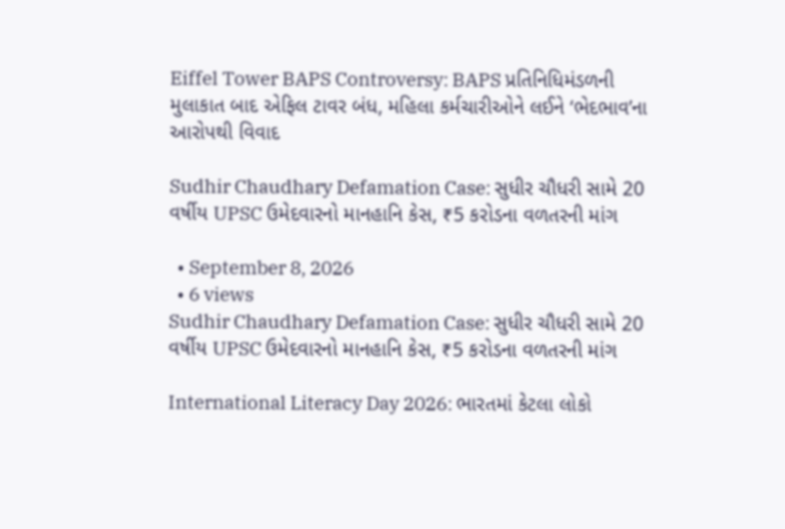Eiffel Tower BAPS Controversy: BAPS પ્રતિનિધિમંડળની મુલાકાત બાદ એફિલ ટાવર બંધ, મહિલા કર્મચારીઓને લઈને ‘ભેદભાવ’ના આરોપથી વિવાદ

Sudhir Chaudhary Defamation Case: સુધીર ચૌધરી સામે 20 વર્ષીય UPSC ઉમેદવારનો માનહાનિ કેસ, ₹5 કરોડના વળતરની માંગ

  • September 8, 2026
  • 6 views
Sudhir Chaudhary Defamation Case: સુધીર ચૌધરી સામે 20 વર્ષીય UPSC ઉમેદવારનો માનહાનિ કેસ, ₹5 કરોડના વળતરની માંગ

International Literacy Day 2026: ભારતમાં કેટલા લોકો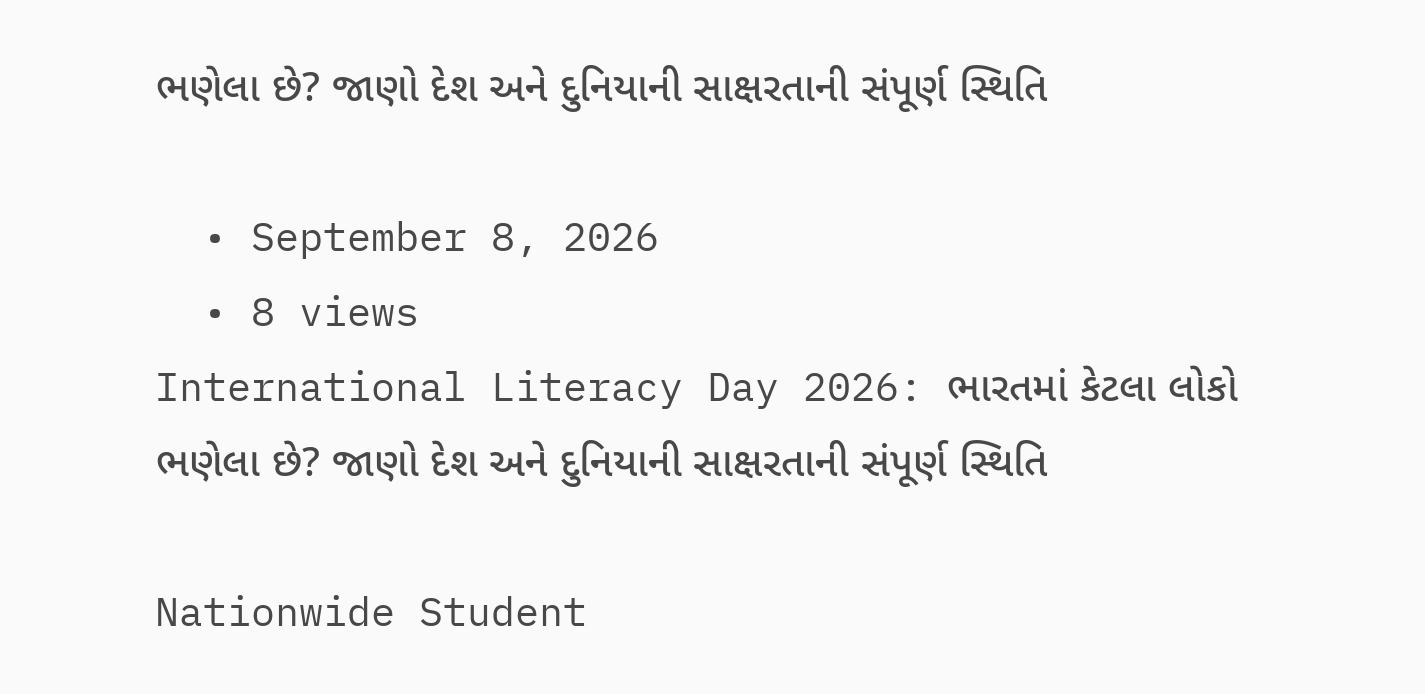ભણેલા છે? જાણો દેશ અને દુનિયાની સાક્ષરતાની સંપૂર્ણ સ્થિતિ

  • September 8, 2026
  • 8 views
International Literacy Day 2026: ભારતમાં કેટલા લોકો ભણેલા છે? જાણો દેશ અને દુનિયાની સાક્ષરતાની સંપૂર્ણ સ્થિતિ

Nationwide Student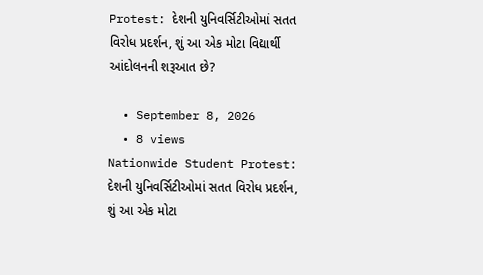Protest: દેશની યુનિવર્સિટીઓમાં સતત વિરોધ પ્રદર્શન, શું આ એક મોટા વિદ્યાર્થી આંદોલનની શરૂઆત છે?

  • September 8, 2026
  • 8 views
Nationwide Student Protest: દેશની યુનિવર્સિટીઓમાં સતત વિરોધ પ્રદર્શન, શું આ એક મોટા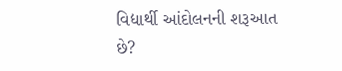વિદ્યાર્થી આંદોલનની શરૂઆત છે?